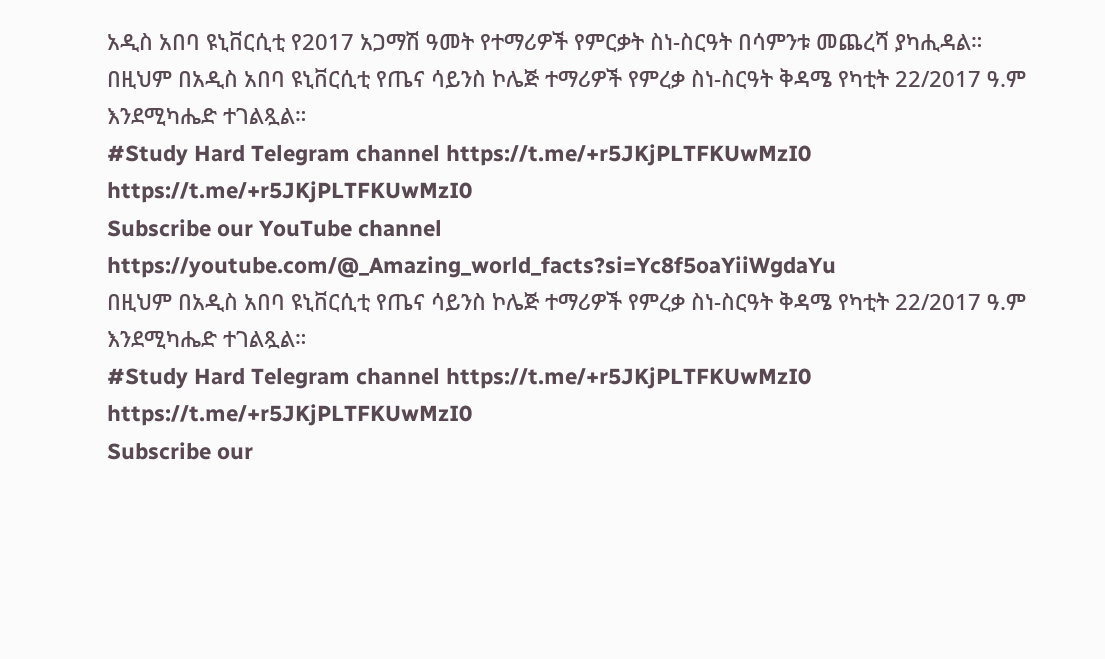አዲስ አበባ ዩኒቨርሲቲ የ2017 አጋማሽ ዓመት የተማሪዎች የምርቃት ስነ-ስርዓት በሳምንቱ መጨረሻ ያካሒዳል።
በዚህም በአዲስ አበባ ዩኒቨርሲቲ የጤና ሳይንስ ኮሌጅ ተማሪዎች የምረቃ ስነ-ስርዓት ቅዳሜ የካቲት 22/2017 ዓ.ም እንደሚካሔድ ተገልጿል።
#Study Hard Telegram channel https://t.me/+r5JKjPLTFKUwMzI0
https://t.me/+r5JKjPLTFKUwMzI0
Subscribe our YouTube channel https://youtube.com/@_Amazing_world_facts?si=Yc8f5oaYiiWgdaYu
በዚህም በአዲስ አበባ ዩኒቨርሲቲ የጤና ሳይንስ ኮሌጅ ተማሪዎች የምረቃ ስነ-ስርዓት ቅዳሜ የካቲት 22/2017 ዓ.ም እንደሚካሔድ ተገልጿል።
#Study Hard Telegram channel https://t.me/+r5JKjPLTFKUwMzI0
https://t.me/+r5JKjPLTFKUwMzI0
Subscribe our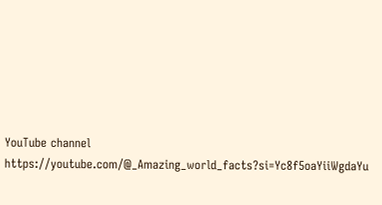YouTube channel https://youtube.com/@_Amazing_world_facts?si=Yc8f5oaYiiWgdaYu